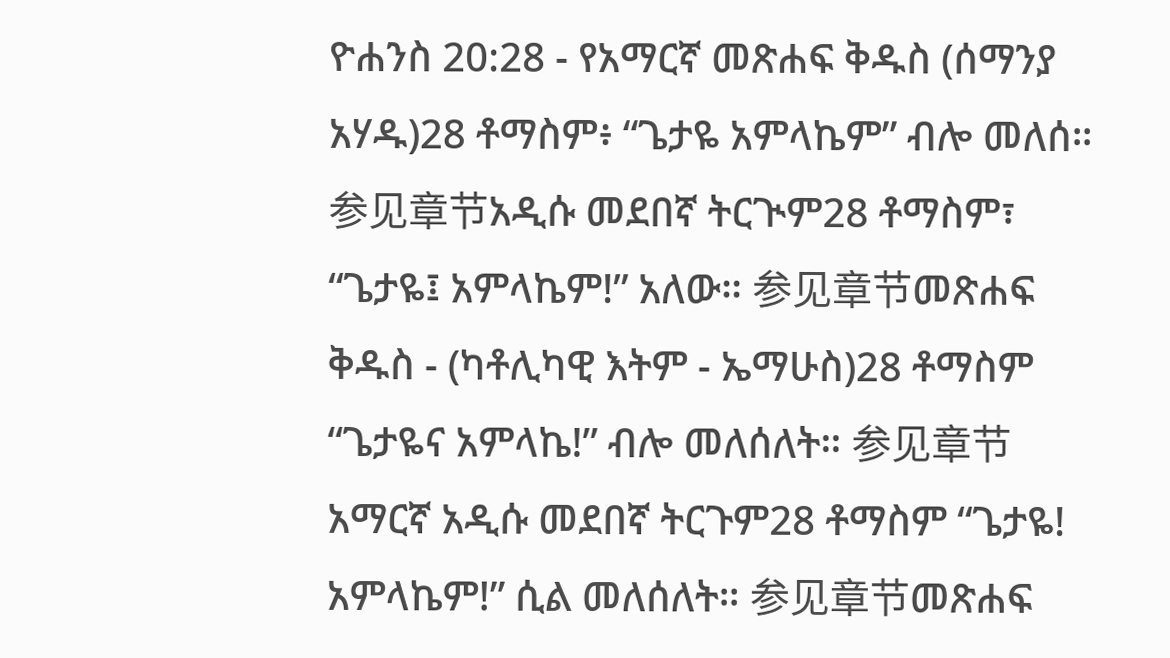ዮሐንስ 20:28 - የአማርኛ መጽሐፍ ቅዱስ (ሰማንያ አሃዱ)28 ቶማስም፥ “ጌታዬ አምላኬም” ብሎ መለሰ። 参见章节አዲሱ መደበኛ ትርጒም28 ቶማስም፣ “ጌታዬ፤ አምላኬም!” አለው። 参见章节መጽሐፍ ቅዱስ - (ካቶሊካዊ እትም - ኤማሁስ)28 ቶማስም “ጌታዬና አምላኬ!” ብሎ መለሰለት። 参见章节አማርኛ አዲሱ መደበኛ ትርጉም28 ቶማስም “ጌታዬ! አምላኬም!” ሲል መለሰለት። 参见章节መጽሐፍ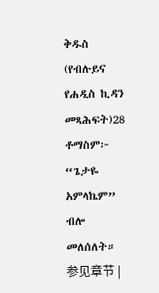ቅዱስ (የብሉይና የሐዲስ ኪዳን መጻሕፍት)28 ቶማስም፦ “ጌታዬ አምላኬም” ብሎ መለሰለት። 参见章节 |